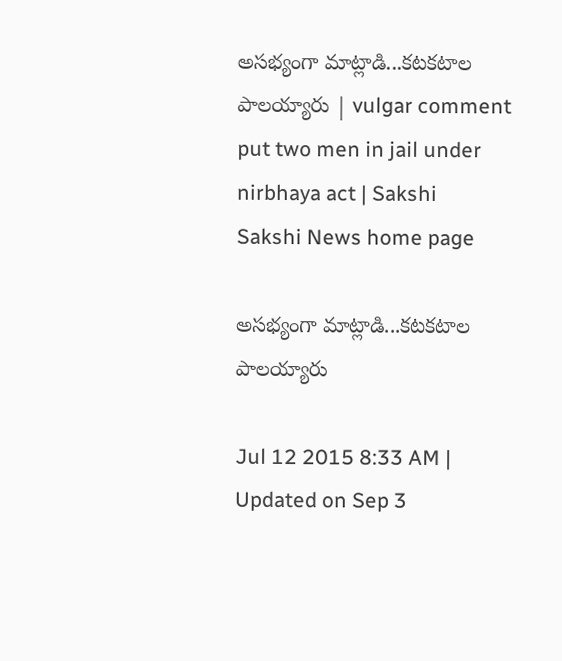అసభ్యంగా మాట్లాడి...కటకటాల పాలయ్యారు | vulgar comment put two men in jail under nirbhaya act | Sakshi
Sakshi News home page

అసభ్యంగా మాట్లాడి...కటకటాల పాలయ్యారు

Jul 12 2015 8:33 AM | Updated on Sep 3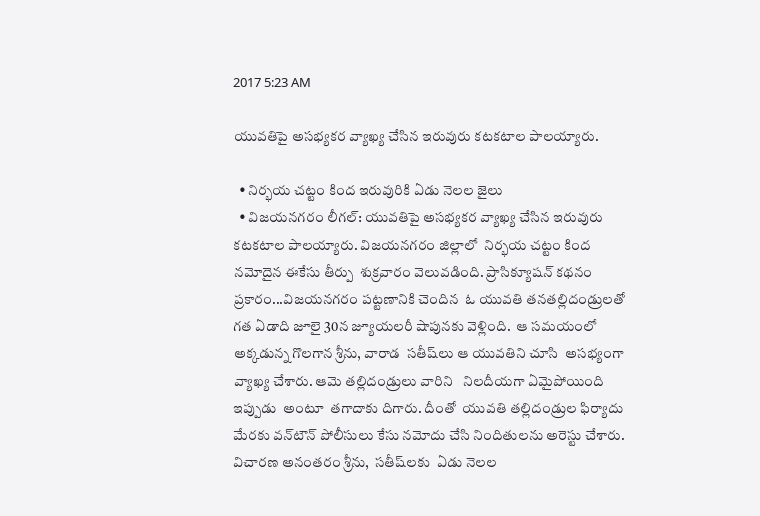2017 5:23 AM

యువతిపై అసభ్యకర వ్యాఖ్య చేసిన ఇరువురు కటకటాల పాలయ్యారు.

  • నిర్భయ చట్టం కింద ఇరువురికి ఏడు నెలల జైలు
  • విజయనగరం లీగల్: యువతిపై అసభ్యకర వ్యాఖ్య చేసిన ఇరువురు కటకటాల పాలయ్యారు. విజయనగరం జిల్లాలో  నిర్భయ చట్టం కింద నమోదైన ఈకేసు తీర్పు  శుక్రవారం వెలువడింది. ప్రాసిక్యూషన్ కథనం ప్రకారం...విజయనగరం పట్టణానికి చెందిన  ఓ యువతి తనతల్లిదండ్రులతో  గత ఏడాది జూలై 30న జ్యూయలరీ షాపునకు వెళ్లింది.  ఆ సమయంలో అక్కడున్న గొలగాన శ్రీను, వారాడ  సతీష్‌లు ఆ యువతిని చూసి  అసభ్యంగా  వ్యాఖ్య చేశారు. ఆమె తల్లిదండ్రులు వారిని   నిలదీయగా ఏమైపోయింది ఇప్పుడు  అంటూ  తగాదాకు దిగారు. దీంతో  యువతి తల్లిదండ్రుల ఫిర్యాదు మేరకు వన్‌టౌన్ పోలీసులు కేసు నమోదు చేసి నిందితులను అరెస్టు చేశారు. విచారణ అనంతరం శ్రీను,  సతీష్‌లకు  ఏడు నెలల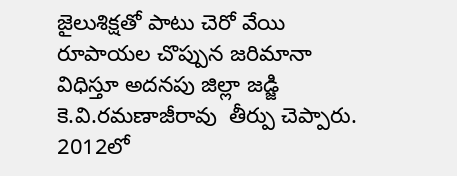జైలుశిక్షతో పాటు చెరో వేయి రూపాయల చొప్పున జరిమానా విధిస్తూ అదనపు జిల్లా జడ్జి  కె.వి.రమణాజీరావు  తీర్పు చెప్పారు. 2012లో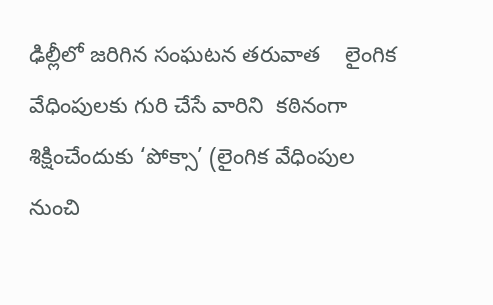ఢిల్లీలో జరిగిన సంఘటన తరువాత    లైంగిక వేధింపులకు గురి చేసే వారిని  కఠినంగా శిక్షించేందుకు ‘పోక్సా’ (లైంగిక వేధింపుల నుంచి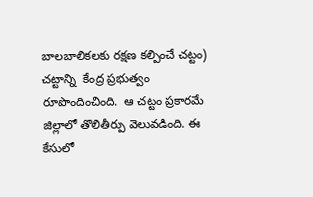బాలబాలికలకు రక్షణ కల్పించే చట్టం) చట్టాన్ని  కేంద్ర ప్రభుత్వం రూపొందించింది.  ఆ చట్టం ప్రకారమే  జిల్లాలో తొలితీర్పు వెలువడింది. ఈ కేసులో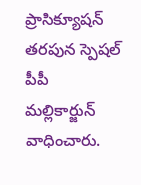ప్రాసిక్యూషన్ తరపున స్పెషల్ పీపీ మల్లికార్జున్ వాధించారు.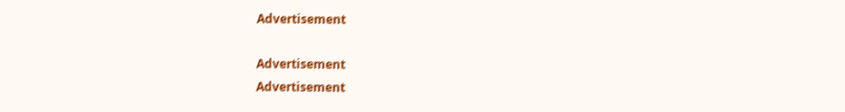Advertisement

Advertisement
Advertisement